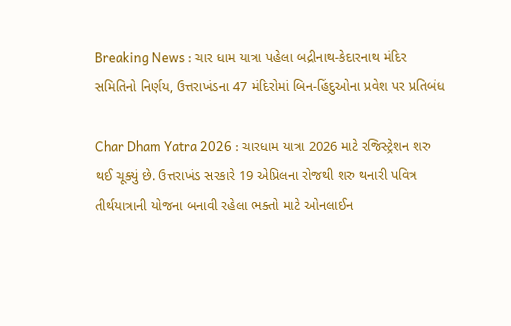Breaking News : ચાર ધામ યાત્રા પહેલા બદ્રીનાથ-કેદારનાથ મંદિર સમિતિનો નિર્ણય, ઉત્તરાખંડના 47 મંદિરોમાં બિન-હિંદુઓના પ્રવેશ પર પ્રતિબંધ

Char Dham Yatra 2026 : ચારધામ યાત્રા 2026 માટે રજિસ્ટ્રેશન શરુ થઈ ચૂક્યું છે. ઉત્તરાખંડ સરકારે 19 એપ્રિલના રોજથી શરુ થનારી પવિત્ર તીર્થયાત્રાની યોજના બનાવી રહેલા ભક્તો માટે ઓનલાઈન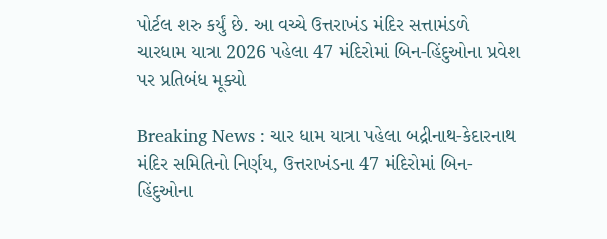પોર્ટલ શરુ કર્યું છે. આ વચ્ચે ઉત્તરાખંડ મંદિર સત્તામંડળે ચારધામ યાત્રા 2026 પહેલા 47 મંદિરોમાં બિન-હિંદુઓના પ્રવેશ પર પ્રતિબંધ મૂક્યો

Breaking News : ચાર ધામ યાત્રા પહેલા બદ્રીનાથ-કેદારનાથ મંદિર સમિતિનો નિર્ણય, ઉત્તરાખંડના 47 મંદિરોમાં બિન-હિંદુઓના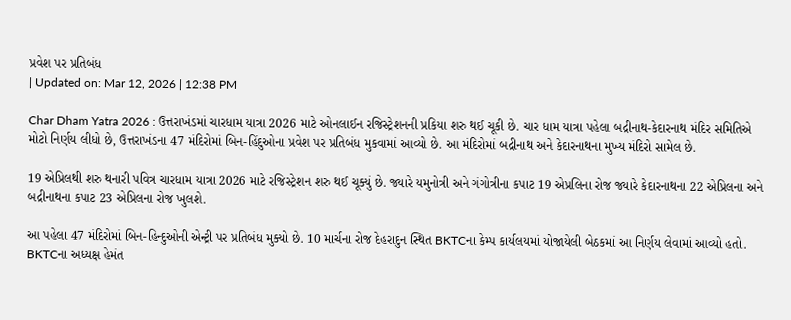પ્રવેશ પર પ્રતિબંધ
| Updated on: Mar 12, 2026 | 12:38 PM

Char Dham Yatra 2026 : ઉત્તરાખંડમાં ચારધામ યાત્રા 2026 માટે ઓનલાઈન રજિસ્ટ્રેશનની પ્રકિયા શરુ થઈ ચૂકી છે. ચાર ધામ યાત્રા પહેલા બદ્રીનાથ-કેદારનાથ મંદિર સમિતિએ મોટો નિર્ણય લીધો છે, ઉત્તરાખંડના 47 મંદિરોમાં બિન-હિંદુઓના પ્રવેશ પર પ્રતિબંધ મુકવામાં આવ્યો છે. આ મંદિરોમાં બદ્રીનાથ અને કેદારનાથના મુખ્ય મંદિરો સામેલ છે.

19 એપ્રિલથી શરુ થનારી પવિત્ર ચારધામ યાત્રા 2026 માટે રજિસ્ટ્રેશન શરુ થઈ ચૂક્યું છે. જ્યારે યમુનોત્રી અને ગંગોત્રીના કપાટ 19 એપ્રલિના રોજ જ્યારે કેદારનાથના 22 એપ્રિલના અને બદ્રીનાથના કપાટ 23 એપ્રિલના રોજ ખુલશે.

આ પહેલા 47 મંદિરોમાં બિન-હિન્દુઓની એન્ટ્રી પર પ્રતિબંધ મુક્યો છે. 10 માર્ચના રોજ દેહરાદુન સ્થિત BKTCના કેમ્પ કાર્યલયમાં યોજાયેલી બેઠકમાં આ નિર્ણય લેવામાં આવ્યો હતો. BKTCના અધ્યક્ષ હેમંત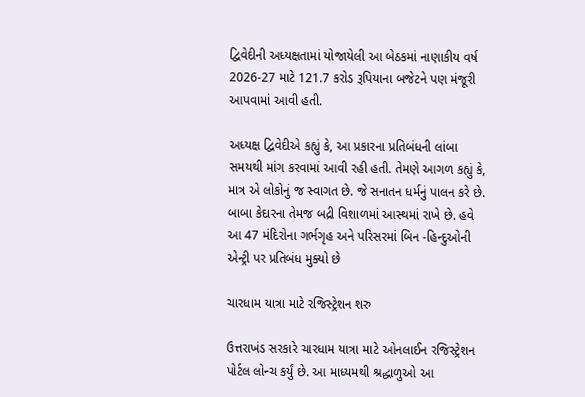દ્વિવેદીની અધ્યક્ષતામાં યોજાયેલી આ બેઠકમાં નાણાકીય વર્ષ 2026-27 માટે 121.7 કરોડ રૂપિયાના બજેટને પણ મંજૂરી આપવામાં આવી હતી.

અધ્યક્ષ દ્વિવેદીએ કહ્યું કે, આ પ્રકારના પ્રતિબંધની લાંબા સમયથી માંગ કરવામાં આવી રહી હતી. તેમણે આગળ કહ્યું કે, માત્ર એ લોકોનું જ સ્વાગત છે. જે સનાતન ધર્મનું પાલન કરે છે. બાબા કેદારના તેમજ બદ્રી વિશાળમાં આસ્થમાં રાખે છે. હવે આ 47 મંદિરોના ગર્ભગૃહ અને પરિસરમાં બિન -હિન્દુઓની એન્ટ્રી પર પ્રતિબંધ મુક્યો છે

ચારધામ યાત્રા માટે રજિસ્ટ્રેશન શરુ

ઉત્તરાખંડ સરકારે ચારધામ યાત્રા માટે ઓનલાઈન રજિસ્ટ્રેશન પોર્ટલ લોન્ચ કર્યું છે. આ માધ્યમથી શ્રદ્ધાળુઓ આ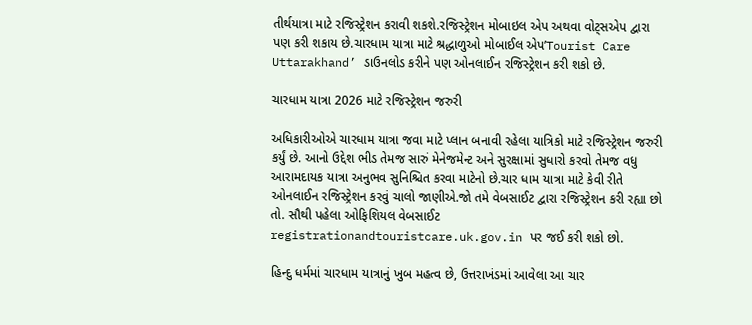તીર્થયાત્રા માટે રજિસ્ટ્રેશન કરાવી શકશે.રજિસ્ટ્રેશન મોબાઇલ એપ અથવા વોટ્સએપ દ્વારા પણ કરી શકાય છે.ચારધામ યાત્રા માટે શ્રદ્ધાળુઓ મોબાઈલ એપ’Tourist Care Uttarakhand’ ડાઉનલોડ કરીને પણ ઓનલાઈન રજિસ્ટ્રેશન કરી શકો છે.

ચારધામ યાત્રા 2026 માટે રજિસ્ટ્રેશન જરુરી

અધિકારીઓએ ચારધામ યાત્રા જવા માટે પ્લાન બનાવી રહેલા યાત્રિકો માટે રજિસ્ટ્રેશન જરુરી કર્યું છે. આનો ઉદ્દેશ ભીડ તેમજ સારું મેનેજમેન્ટ અને સુરક્ષામાં સુધારો કરવો તેમજ વધુ આરામદાયક યાત્રા અનુભવ સુનિશ્ચિત કરવા માટેનો છે.ચાર ધામ યાત્રા માટે કેવી રીતે ઓનલાઈન રજિસ્ટ્રેશન કરવું ચાલો જાણીએ.જો તમે વેબસાઈટ દ્વારા રજિસ્ટ્રેશન કરી રહ્યા છો તો. સૌથી પહેલા ઓફિશિયલ વેબસાઈટ registrationandtouristcare.uk.gov.in પર જઈ કરી શકો છો.

હિન્દુ ધર્મમાં ચારધામ યાત્રાનું ખુબ મહત્વ છે, ઉત્તરાખંડમાં આવેલા આ ચાર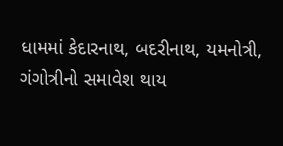ધામમાં કેદારનાથ, બદરીનાથ, યમનોત્રી, ગંગોત્રીનો સમાવેશ થાય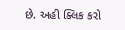છે. અહી ક્લિક કરો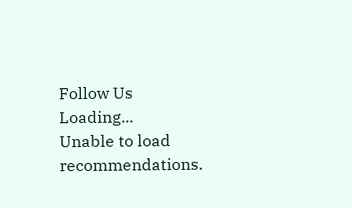Follow Us
Loading...
Unable to load recommendations.